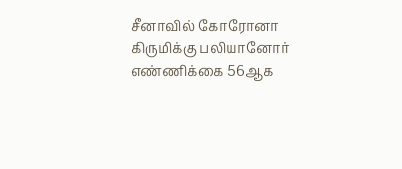சீனாவில் கோரோனா கிருமிக்கு பலியானோர் எண்ணிக்கை 56ஆக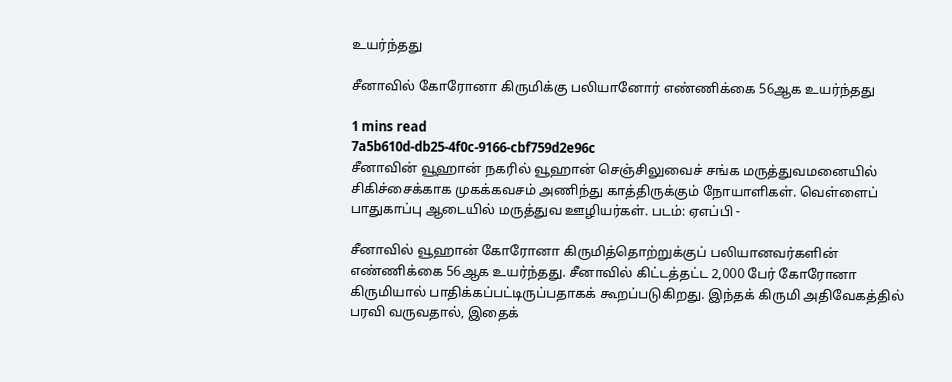உயர்ந்தது

சீனாவில் கோரோனா கிருமிக்கு பலியானோர் எண்ணிக்கை 56ஆக உயர்ந்தது

1 mins read
7a5b610d-db25-4f0c-9166-cbf759d2e96c
சீனாவின் வூஹான் நகரில் வூஹான் செஞ்சிலுவைச் சங்க மருத்துவமனையில் சிகிச்சைக்காக முகக்கவசம் அணிந்து காத்திருக்கும் நோயாளிகள். வெள்ளைப் பாதுகாப்பு ஆடையில் மருத்துவ ஊழியர்கள். படம்: ஏஎப்பி -

சீனாவில் வூஹான் கோரோனா கிருமித்தொற்றுக்குப் பலியானவர்களின் எண்ணிக்கை 56ஆக உயர்ந்தது. சீனாவில் கிட்டத்தட்ட 2,000 பேர் கோரோனா கிருமியால் பாதிக்கப்பட்டிருப்பதாகக் கூறப்படுகிறது. இந்தக் கிருமி அதிவேகத்தில் பரவி வருவதால், இதைக்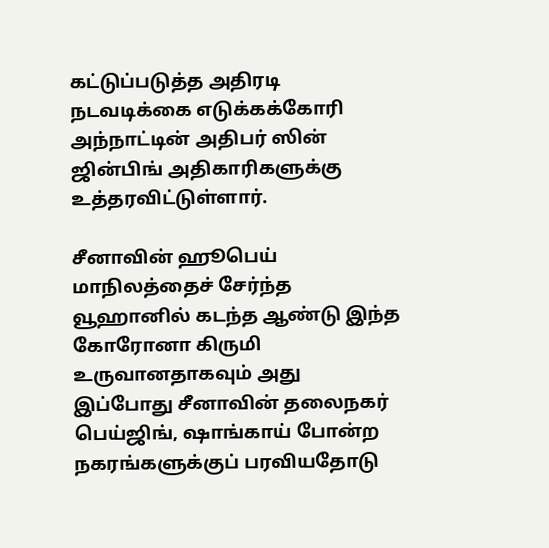கட்டுப்படுத்த அதிரடி நடவடிக்கை எடுக்கக்கோரி அந்நாட்டின் அதிபர் ஸின் ஜின்பிங் அதிகாரிகளுக்கு உத்தரவிட்டுள்ளார்.

சீனாவின் ஹூபெய் மாநிலத்தைச் சேர்ந்த வூஹானில் கடந்த ஆண்டு இந்த கோரோனா கிருமி உருவானதாகவும் அது இப்போது சீனாவின் தலைநகர் பெய்ஜிங், ஷாங்காய் போன்ற நகரங்களுக்குப் பரவியதோடு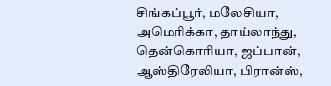சிங்கப்பூர், மலேசியா, அமெரிக்கா, தாய்லாந்து, தென்கொரியா, ஜப்பான், ஆஸ்திரேலியா, பிரான்ஸ்,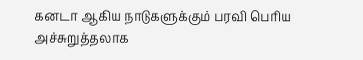கனடா ஆகிய நாடுகளுக்கும் பரவி பெரிய அச்சுறுத்தலாக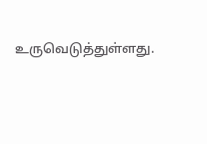உருவெடுத்துள்ளது.